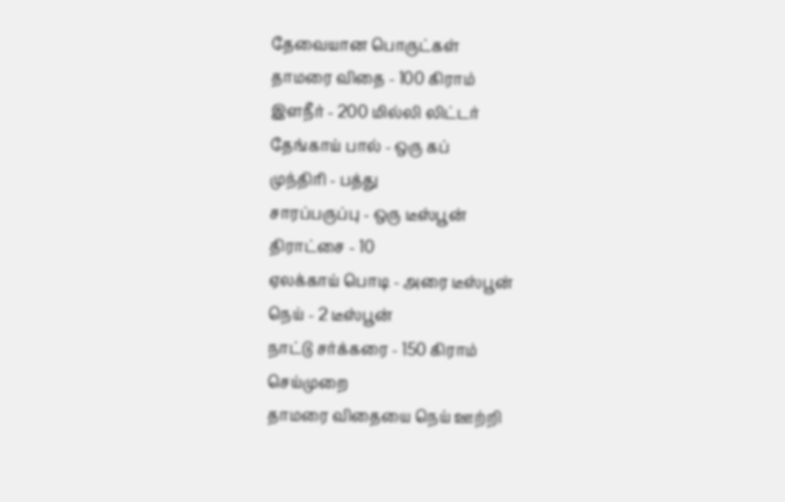தேவையான பொருட்கள்
தாமரை விதை - 100 கிராம்
இளநீர் - 200 மில்லி லிட்டர்
தேங்காய் பால் - ஒரு கப்
முந்திரி - பத்து
சாரப்பருப்பு - ஒரு டீஸ்பூன்
திராட்சை - 10
ஏலக்காய் பொடி - அரை டீஸ்பூன்
நெய் - 2 டீஸ்பூன்
நாட்டு சர்க்கரை - 150 கிராம்
செய்முறை
தாமரை விதையை நெய் ஊற்றி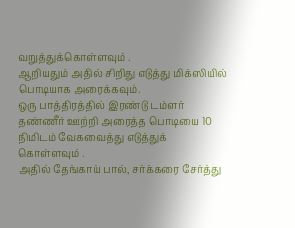வறுத்துக்கொள்ளவும் .
ஆறியதும் அதில் சிறிது எடுத்து மிக்ஸியில் பொடியாக அரைக்கவும்.
ஒரு பாத்திரத்தில் இரண்டு டம்ளர் தண்ணீர் ஊற்றி அரைத்த பொடியை 10 நிமிடம் வேகவைத்து எடுத்துக் கொள்ளவும் .
அதில் தேங்காய் பால், சர்க்கரை சேர்த்து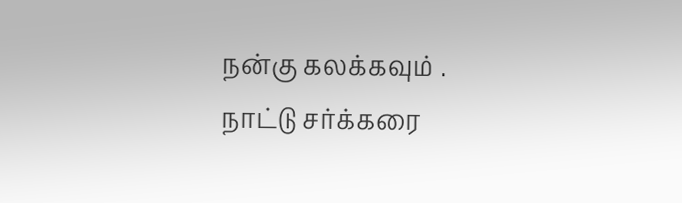நன்கு கலக்கவும் .
நாட்டு சர்க்கரை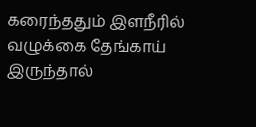கரைந்ததும் இளநீரில் வழுக்கை தேங்காய் இருந்தால்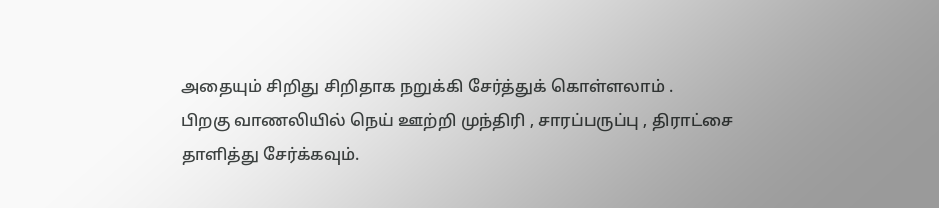அதையும் சிறிது சிறிதாக நறுக்கி சேர்த்துக் கொள்ளலாம் .
பிறகு வாணலியில் நெய் ஊற்றி முந்திரி , சாரப்பருப்பு , திராட்சை தாளித்து சேர்க்கவும்.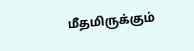மீதமிருக்கும்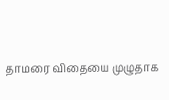தாமரை விதையை முழுதாக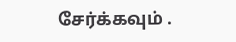சேர்க்கவும் .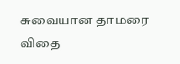சுவையான தாமரை விதை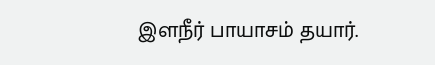இளநீர் பாயாசம் தயார்.